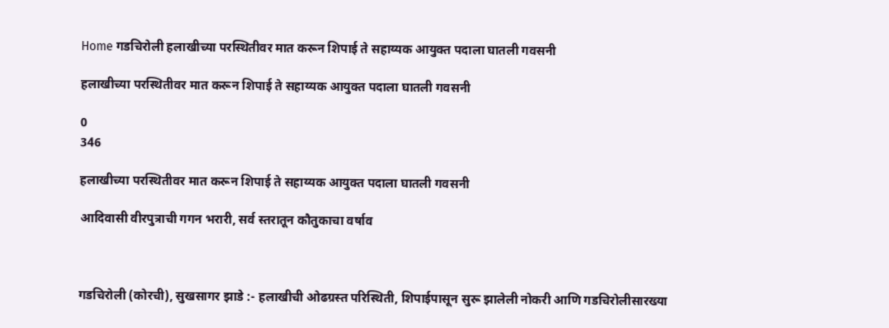Home गडचिरोली हलाखीच्या परस्थितीवर मात करून शिपाई ते सहाय्यक आयुक्त पदाला घातली गवसनी

हलाखीच्या परस्थितीवर मात करून शिपाई ते सहाय्यक आयुक्त पदाला घातली गवसनी

0
346

हलाखीच्या परस्थितीवर मात करून शिपाई ते सहाय्यक आयुक्त पदाला घातली गवसनी

आदिवासी वीरपुत्राची गगन भरारी, सर्व स्तरातून कौतुकाचा वर्षाव



गडचिरोली (कोरची), सुखसागर झाडे :- हलाखीची ओढग्रस्त परिस्थिती, शिपाईपासून सुरू झालेली नोकरी आणि गडचिरोलीसारख्या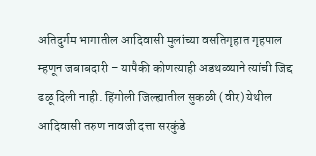अतिदुर्गम भागातील आदिवासी मुलांच्या वसतिगृहात गृहपाल म्हणून जबाबदारी – यापैकी कोणत्याही अडथळ्याने त्यांची जिद्द ढळू दिली नाही. हिंगोली जिल्ह्यातील सुकळी (वीर) येथील आदिवासी तरुण नावजी दत्ता सरकुंडे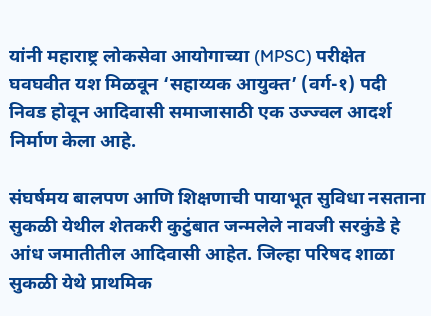यांनी महाराष्ट्र लोकसेवा आयोगाच्या (MPSC) परीक्षेत घवघवीत यश मिळवून ‘सहाय्यक आयुक्त’ (वर्ग-१) पदी निवड होवून आदिवासी समाजासाठी एक उज्ज्वल आदर्श निर्माण केला आहे.

संघर्षमय बालपण आणि शिक्षणाची पायाभूत सुविधा नसताना सुकळी येथील शेतकरी कुटुंबात जन्मलेले नावजी सरकुंडे हे आंध जमातीतील आदिवासी आहेत. जिल्हा परिषद शाळा सुकळी येथे प्राथमिक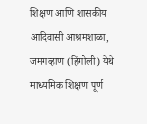शिक्षण आणि शासकीय आदिवासी आश्रमशाळा, जमगव्हाण (हिंगोली) येथे माध्यमिक शिक्षण पूर्ण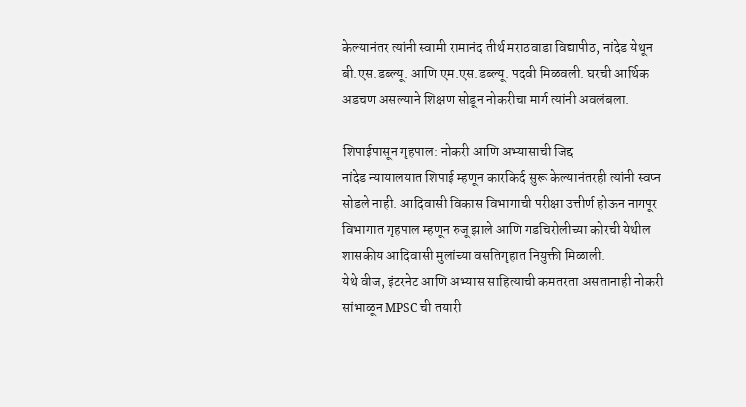केल्यानंतर त्यांनी स्वामी रामानंद तीर्थ मराठवाडा विद्यापीठ, नांदेड येथून बी.एस.डब्ल्यू. आणि एम.एस.डब्ल्यू. पदवी मिळवली. घरची आर्थिक अडचण असल्याने शिक्षण सोडून नोकरीचा मार्ग त्यांनी अवलंबला.

शिपाईपासून गृहपाल: नोकरी आणि अभ्यासाची जिद्द
नांदेड न्यायालयात शिपाई म्हणून कारकिर्द सुरू केल्यानंतरही त्यांनी स्वप्न सोडले नाही. आदिवासी विकास विभागाची परीक्षा उत्तीर्ण होऊन नागपूर विभागात गृहपाल म्हणून रुजू झाले आणि गडचिरोलीच्या कोरची येथील शासकीय आदिवासी मुलांच्या वसतिगृहात नियुक्ती मिळाली.
येथे वीज, इंटरनेट आणि अभ्यास साहित्याची कमतरता असतानाही नोकरी सांभाळून MPSC ची तयारी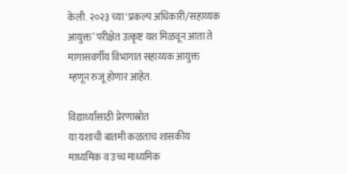केली. २०२३ च्या ‘प्रकल्प अधिकारी/सहाय्यक आयुक्त’ परीक्षेत उत्कृष्ट यश मिळवून आता ते मागासवर्गीय विभागात सहाय्यक आयुक्त म्हणून रुजू होणार आहेत.

विद्यार्थ्यांसाठी प्रेरणास्रोत
या यशाची बातमी कळताच शासकीय माध्यमिक व उच्च माध्यमिक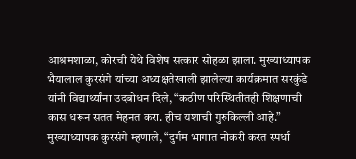आश्रमशाळा, कोरची येथे विशेष सत्कार सोहळा झाला. मुख्याध्यापक भैयालाल कुरसंगे यांच्या अध्यक्षतेखाली झालेल्या कार्यक्रमात सरकुंडे यांनी विद्यार्थ्यांना उदबोधन दिले, “कठीण परिस्थितीतही शिक्षणाची कास धरून सतत मेहनत करा. हीच यशाची गुरुकिल्ली आहे.” मुख्याध्यापक कुरसंगे म्हणाले, “दुर्गम भागात नोकरी करत स्पर्धा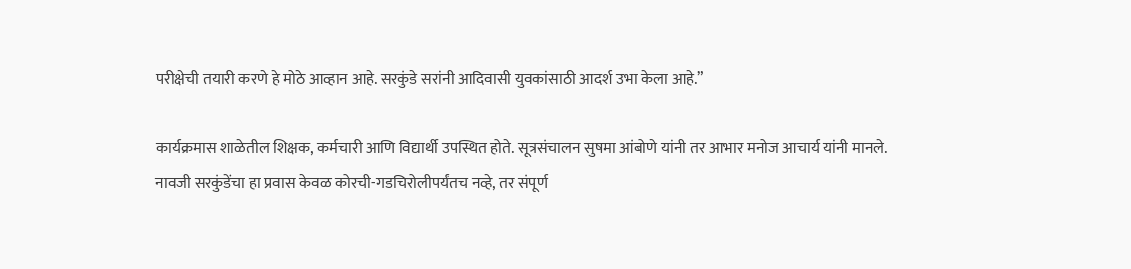परीक्षेची तयारी करणे हे मोठे आव्हान आहे. सरकुंडे सरांनी आदिवासी युवकांसाठी आदर्श उभा केला आहे.”

कार्यक्रमास शाळेतील शिक्षक, कर्मचारी आणि विद्यार्थी उपस्थित होते. सूत्रसंचालन सुषमा आंबोणे यांनी तर आभार मनोज आचार्य यांनी मानले. नावजी सरकुंडेंचा हा प्रवास केवळ कोरची-गडचिरोलीपर्यंतच नव्हे, तर संपूर्ण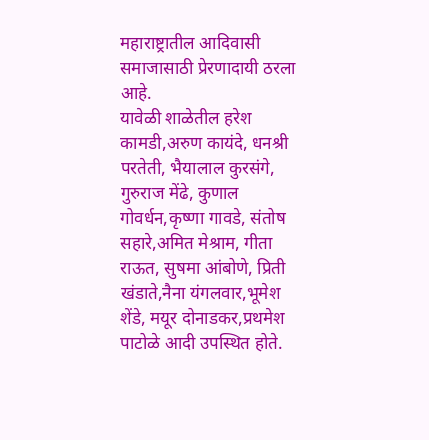महाराष्ट्रातील आदिवासी समाजासाठी प्रेरणादायी ठरला आहे.
यावेळी शाळेतील हरेश कामडी,अरुण कायंदे, धनश्री परतेती, भैयालाल कुरसंगे, गुरुराज मेंढे, कुणाल गोवर्धन,कृष्णा गावडे, संतोष सहारे,अमित मेश्राम, गीता राऊत, सुषमा आंबोणे, प्रिती खंडाते,नैना यंगलवार,भूमेश शेंडे, मयूर दोनाडकर,प्रथमेश पाटोळे आदी उपस्थित होते.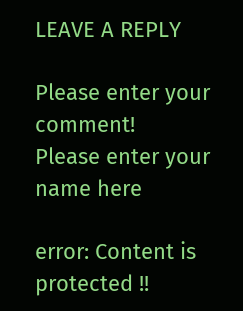LEAVE A REPLY

Please enter your comment!
Please enter your name here

error: Content is protected !!